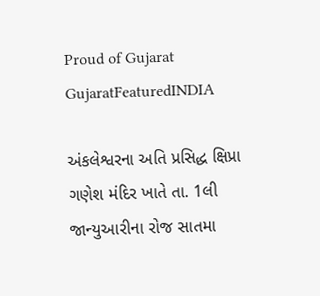Proud of Gujarat
GujaratFeaturedINDIA

અંકલેશ્વરના અતિ પ્રસિદ્ધ ક્ષિપ્રા ગણેશ મંદિર ખાતે તા. 1લી જાન્યુઆરીના રોજ સાતમા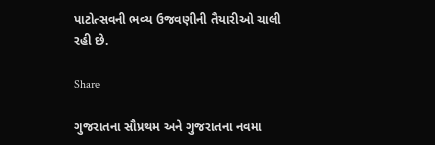પાટોત્સવની ભવ્ય ઉજવણીની તૈયારીઓ ચાલી રહી છે.

Share

ગુજરાતના સૌપ્રથમ અને ગુજરાતના નવમા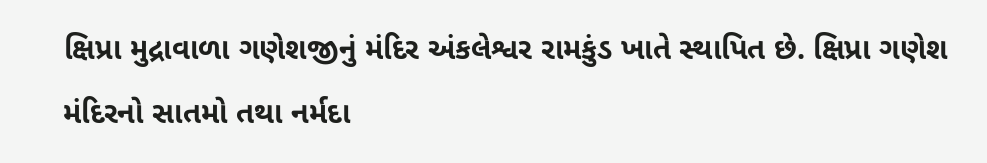ક્ષિપ્રા મુદ્રાવાળા ગણેશજીનું મંદિર અંકલેશ્વર રામકુંડ ખાતે સ્થાપિત છે. ક્ષિપ્રા ગણેશ મંદિરનો સાતમો તથા નર્મદા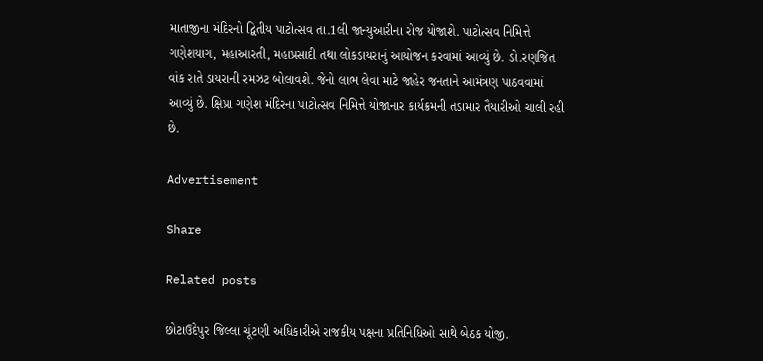માતાજીના મંદિરનો દ્વિતીય પાટોત્સવ તા.1લી જાન્યુઆરીના રોજ યોજાશે. પાટોત્સવ નિમિત્તે ગણેશયાગ, મહાઆરતી, મહાપ્રસાદી તથા લોકડાયરાનું આયોજન કરવામાં આવ્યું છે. ડો.રણજિત વાંક રાતે ડાયરાની રમઝટ બોલાવશે. જેનો લાભ લેવા માટે જાહેર જનતાને આમંત્રણ પાઠવવામાં આવ્યું છે. ક્ષિપ્રા ગણેશ મંદિરના પાટોત્સવ નિમિત્તે યોજાનાર કાર્યક્રમની તડામાર તૈયારીઓ ચાલી રહી છે.

Advertisement

Share

Related posts

છોટાઉદેપુર જિલ્લા ચૂંટણી અધિકારીએ રાજકીય પક્ષના પ્રતિનિધિઓ સાથે બેઠક યોજી.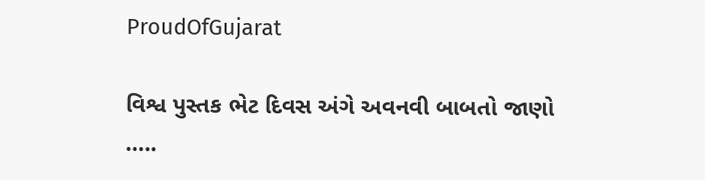ProudOfGujarat

વિશ્વ પુસ્તક ભેટ દિવસ અંગે અવનવી બાબતો જાણો …..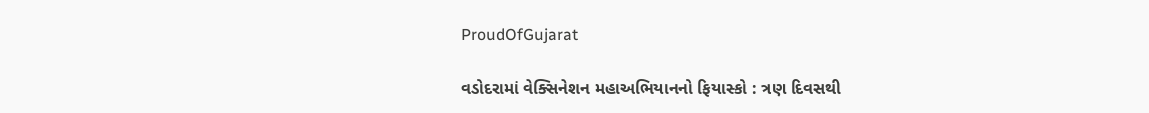ProudOfGujarat

વડોદરામાં વેક્સિનેશન મહાઅભિયાનનો ફિયાસ્કો : ત્રણ દિવસથી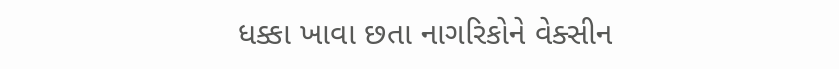ધક્કા ખાવા છતા નાગરિકોને વેક્સીન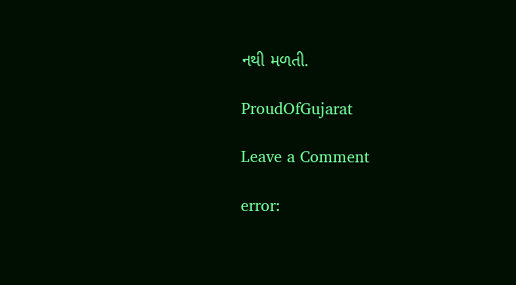નથી મળતી.

ProudOfGujarat

Leave a Comment

error: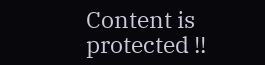Content is protected !!